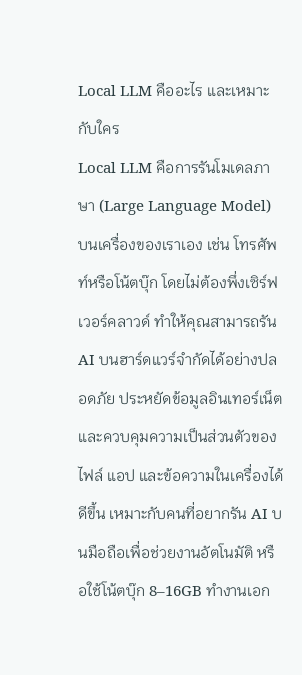Local LLM คืออะไร และเหมาะกับใคร
Local LLM คือการรันโมเดลภาษา (Large Language Model) บนเครื่องของเราเอง เช่น โทรศัพท์หรือโน้ตบุ๊ก โดยไม่ต้องพึ่งเซิร์ฟเวอร์คลาวด์ ทำให้คุณสามารถรัน AI บนฮาร์ดแวร์จำกัดได้อย่างปลอดภัย ประหยัดข้อมูลอินเทอร์เน็ต และควบคุมความเป็นส่วนตัวของไฟล์ แอป และข้อความในเครื่องได้ดีขึ้น เหมาะกับคนที่อยากรัน AI บนมือถือเพื่อช่วยงานอัตโนมัติ หรือใช้โน้ตบุ๊ก 8–16GB ทำงานเอก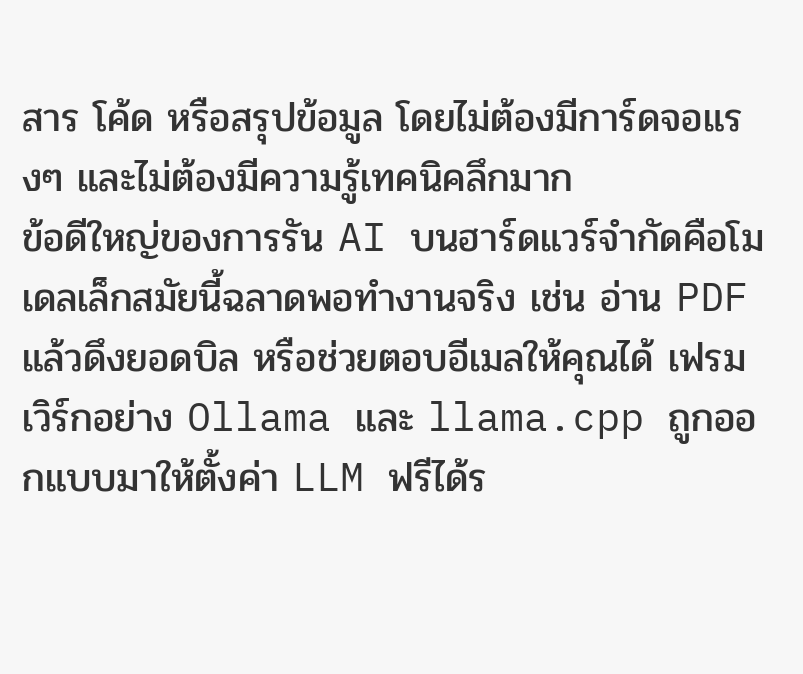สาร โค้ด หรือสรุปข้อมูล โดยไม่ต้องมีการ์ดจอแรงๆ และไม่ต้องมีความรู้เทคนิคลึกมาก
ข้อดีใหญ่ของการรัน AI บนฮาร์ดแวร์จำกัดคือโมเดลเล็กสมัยนี้ฉลาดพอทำงานจริง เช่น อ่าน PDF แล้วดึงยอดบิล หรือช่วยตอบอีเมลให้คุณได้ เฟรมเวิร์กอย่าง Ollama และ llama.cpp ถูกออกแบบมาให้ตั้งค่า LLM ฟรีได้ร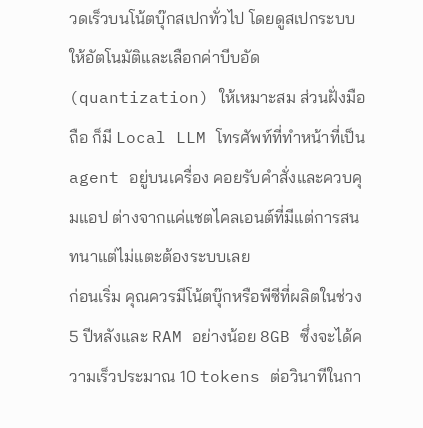วดเร็วบนโน้ตบุ๊กสเปกทั่วไป โดยดูสเปกระบบให้อัตโนมัติและเลือกค่าบีบอัด (quantization) ให้เหมาะสม ส่วนฝั่งมือถือ ก็มี Local LLM โทรศัพท์ที่ทำหน้าที่เป็น agent อยู่บนเครื่อง คอยรับคำสั่งและควบคุมแอป ต่างจากแค่แชตไคลเอนต์ที่มีแต่การสนทนาแต่ไม่แตะต้องระบบเลย
ก่อนเริ่ม คุณควรมีโน้ตบุ๊กหรือพีซีที่ผลิตในช่วง 5 ปีหลังและ RAM อย่างน้อย 8GB ซึ่งจะได้ความเร็วประมาณ 10 tokens ต่อวินาทีในกา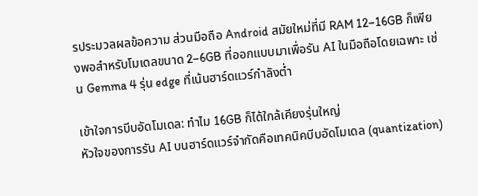รประมวลผลข้อความ ส่วนมือถือ Android สมัยใหม่ที่มี RAM 12–16GB ก็เพียงพอสำหรับโมเดลขนาด 2–6GB ที่ออกแบบมาเพื่อรัน AI ในมือถือโดยเฉพาะ เช่น Gemma 4 รุ่น edge ที่เน้นฮาร์ดแวร์กำลังต่ำ

เข้าใจการบีบอัดโมเดล: ทำไม 16GB ก็ได้ใกล้เคียงรุ่นใหญ่
หัวใจของการรัน AI บนฮาร์ดแวร์จำกัดคือเทคนิคบีบอัดโมเดล (quantization)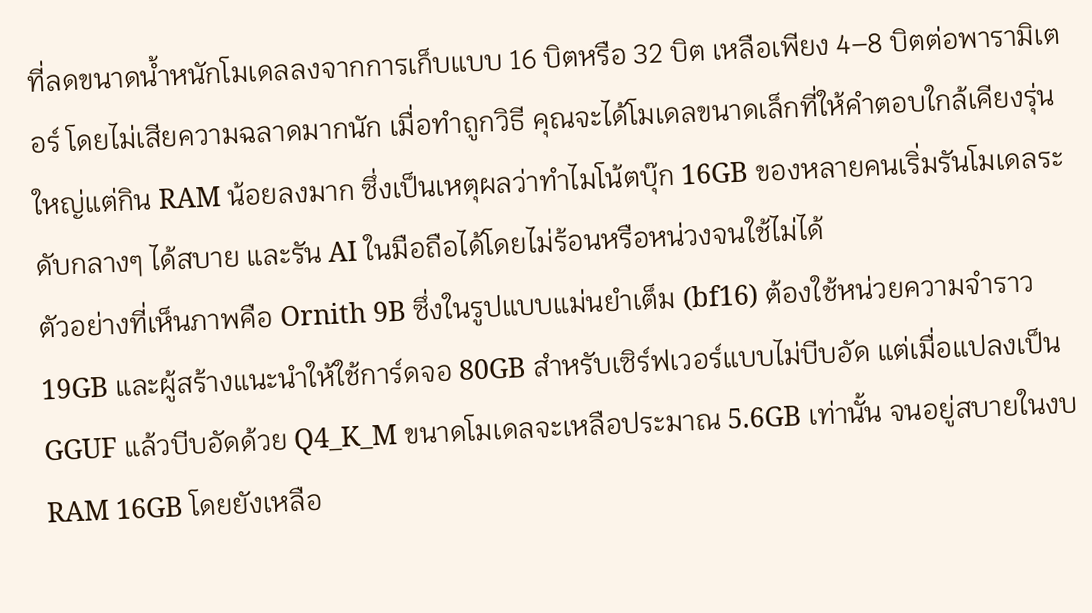ที่ลดขนาดน้ำหนักโมเดลลงจากการเก็บแบบ 16 บิตหรือ 32 บิต เหลือเพียง 4–8 บิตต่อพารามิเตอร์ โดยไม่เสียความฉลาดมากนัก เมื่อทำถูกวิธี คุณจะได้โมเดลขนาดเล็กที่ให้คำตอบใกล้เคียงรุ่นใหญ่แต่กิน RAM น้อยลงมาก ซึ่งเป็นเหตุผลว่าทำไมโน้ตบุ๊ก 16GB ของหลายคนเริ่มรันโมเดลระดับกลางๆ ได้สบาย และรัน AI ในมือถือได้โดยไม่ร้อนหรือหน่วงจนใช้ไม่ได้
ตัวอย่างที่เห็นภาพคือ Ornith 9B ซึ่งในรูปแบบแม่นยำเต็ม (bf16) ต้องใช้หน่วยความจำราว 19GB และผู้สร้างแนะนำให้ใช้การ์ดจอ 80GB สำหรับเซิร์ฟเวอร์แบบไม่บีบอัด แต่เมื่อแปลงเป็น GGUF แล้วบีบอัดด้วย Q4_K_M ขนาดโมเดลจะเหลือประมาณ 5.6GB เท่านั้น จนอยู่สบายในงบ RAM 16GB โดยยังเหลือ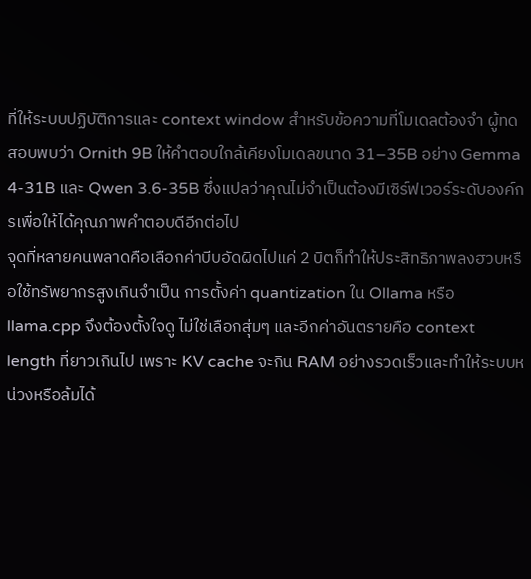ที่ให้ระบบปฏิบัติการและ context window สำหรับข้อความที่โมเดลต้องจำ ผู้ทดสอบพบว่า Ornith 9B ให้คำตอบใกล้เคียงโมเดลขนาด 31–35B อย่าง Gemma 4-31B และ Qwen 3.6-35B ซึ่งแปลว่าคุณไม่จำเป็นต้องมีเซิร์ฟเวอร์ระดับองค์กรเพื่อให้ได้คุณภาพคำตอบดีอีกต่อไป
จุดที่หลายคนพลาดคือเลือกค่าบีบอัดผิดไปแค่ 2 บิตก็ทำให้ประสิทธิภาพลงฮวบหรือใช้ทรัพยากรสูงเกินจำเป็น การตั้งค่า quantization ใน Ollama หรือ llama.cpp จึงต้องตั้งใจดู ไม่ใช่เลือกสุ่มๆ และอีกค่าอันตรายคือ context length ที่ยาวเกินไป เพราะ KV cache จะกิน RAM อย่างรวดเร็วและทำให้ระบบหน่วงหรือล้มได้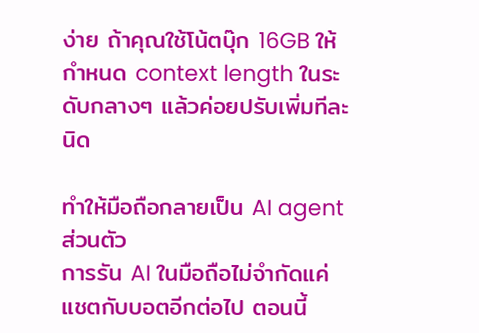ง่าย ถ้าคุณใช้โน้ตบุ๊ก 16GB ให้กำหนด context length ในระดับกลางๆ แล้วค่อยปรับเพิ่มทีละนิด

ทำให้มือถือกลายเป็น AI agent ส่วนตัว
การรัน AI ในมือถือไม่จำกัดแค่แชตกับบอตอีกต่อไป ตอนนี้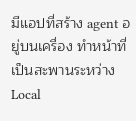มีแอปที่สร้าง agent อยู่บนเครื่อง ทำหน้าที่เป็นสะพานระหว่าง Local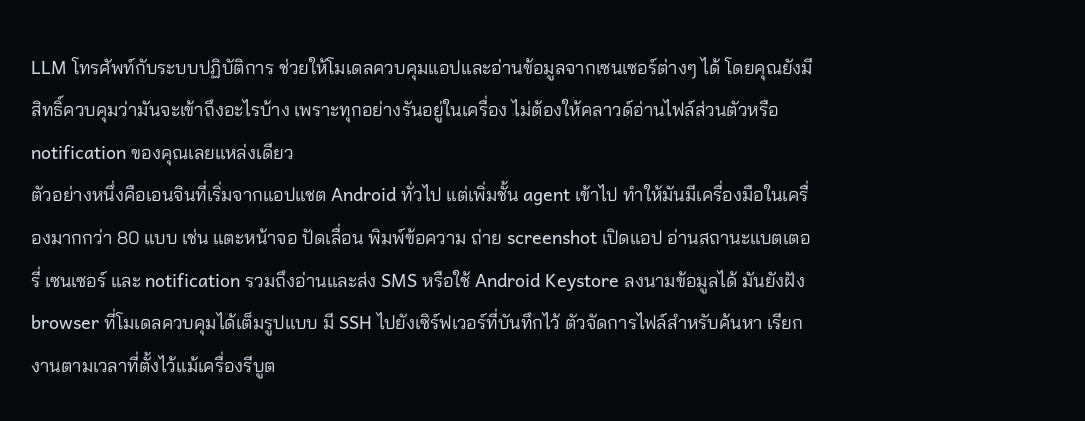LLM โทรศัพท์กับระบบปฏิบัติการ ช่วยให้โมเดลควบคุมแอปและอ่านข้อมูลจากเซนเซอร์ต่างๆ ได้ โดยคุณยังมีสิทธิ์ควบคุมว่ามันจะเข้าถึงอะไรบ้าง เพราะทุกอย่างรันอยู่ในเครื่อง ไม่ต้องให้คลาวด์อ่านไฟล์ส่วนตัวหรือ notification ของคุณเลยแหล่งเดียว
ตัวอย่างหนึ่งคือเอนจินที่เริ่มจากแอปแชต Android ทั่วไป แต่เพิ่มชั้น agent เข้าไป ทำให้มันมีเครื่องมือในเครื่องมากกว่า 80 แบบ เช่น แตะหน้าจอ ปัดเลื่อน พิมพ์ข้อความ ถ่าย screenshot เปิดแอป อ่านสถานะแบตเตอรี่ เซนเซอร์ และ notification รวมถึงอ่านและส่ง SMS หรือใช้ Android Keystore ลงนามข้อมูลได้ มันยังฝัง browser ที่โมเดลควบคุมได้เต็มรูปแบบ มี SSH ไปยังเซิร์ฟเวอร์ที่บันทึกไว้ ตัวจัดการไฟล์สำหรับค้นหา เรียกงานตามเวลาที่ตั้งไว้แม้เครื่องรีบูต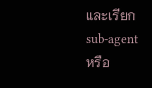และเรียก sub-agent หรือ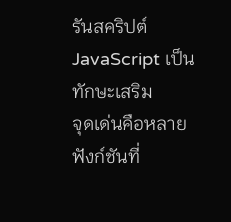รันสคริปต์ JavaScript เป็นทักษะเสริม
จุดเด่นคือหลายฟังก์ชันที่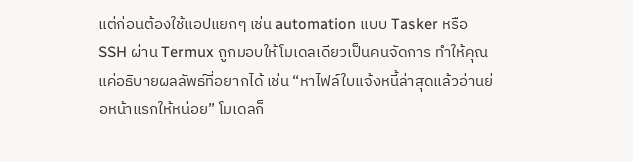แต่ก่อนต้องใช้แอปแยกๆ เช่น automation แบบ Tasker หรือ SSH ผ่าน Termux ถูกมอบให้โมเดลเดียวเป็นคนจัดการ ทำให้คุณแค่อธิบายผลลัพธ์ที่อยากได้ เช่น “หาไฟล์ใบแจ้งหนี้ล่าสุดแล้วอ่านย่อหน้าแรกให้หน่อย” โมเดลก็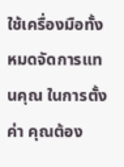ใช้เครื่องมือทั้งหมดจัดการแทนคุณ ในการตั้งค่า คุณต้อง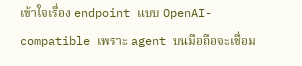เข้าใจเรื่อง endpoint แบบ OpenAI-compatible เพราะ agent บนมือถือจะเชื่อม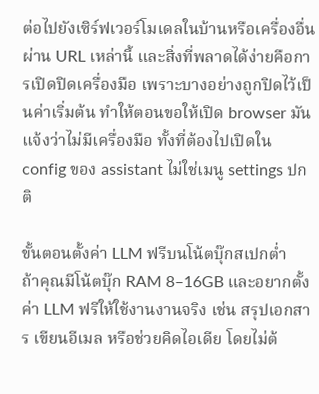ต่อไปยังเซิร์ฟเวอร์โมเดลในบ้านหรือเครื่องอื่นผ่าน URL เหล่านี้ และสิ่งที่พลาดได้ง่ายคือการเปิดปิดเครื่องมือ เพราะบางอย่างถูกปิดไว้เป็นค่าเริ่มต้น ทำให้ตอนขอให้เปิด browser มันแจ้งว่าไม่มีเครื่องมือ ทั้งที่ต้องไปเปิดใน config ของ assistant ไม่ใช่เมนู settings ปกติ

ขั้นตอนตั้งค่า LLM ฟรีบนโน้ตบุ๊กสเปกต่ำ
ถ้าคุณมีโน้ตบุ๊ก RAM 8–16GB และอยากตั้งค่า LLM ฟรีให้ใช้งานงานจริง เช่น สรุปเอกสาร เขียนอีเมล หรือช่วยคิดไอเดีย โดยไม่ต้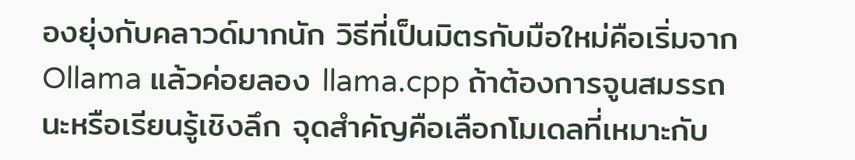องยุ่งกับคลาวด์มากนัก วิธีที่เป็นมิตรกับมือใหม่คือเริ่มจาก Ollama แล้วค่อยลอง llama.cpp ถ้าต้องการจูนสมรรถนะหรือเรียนรู้เชิงลึก จุดสำคัญคือเลือกโมเดลที่เหมาะกับ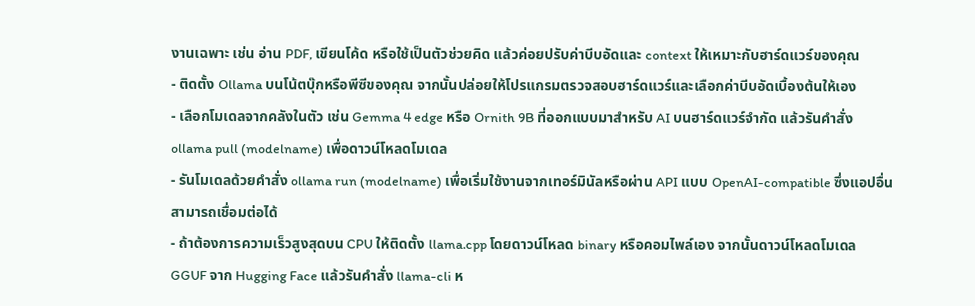งานเฉพาะ เช่น อ่าน PDF, เขียนโค้ด หรือใช้เป็นตัวช่วยคิด แล้วค่อยปรับค่าบีบอัดและ context ให้เหมาะกับฮาร์ดแวร์ของคุณ
- ติดตั้ง Ollama บนโน้ตบุ๊กหรือพีซีของคุณ จากนั้นปล่อยให้โปรแกรมตรวจสอบฮาร์ดแวร์และเลือกค่าบีบอัดเบื้องต้นให้เอง
- เลือกโมเดลจากคลังในตัว เช่น Gemma 4 edge หรือ Ornith 9B ที่ออกแบบมาสำหรับ AI บนฮาร์ดแวร์จำกัด แล้วรันคำสั่ง ollama pull (modelname) เพื่อดาวน์โหลดโมเดล
- รันโมเดลด้วยคำสั่ง ollama run (modelname) เพื่อเริ่มใช้งานจากเทอร์มินัลหรือผ่าน API แบบ OpenAI-compatible ซึ่งแอปอื่นสามารถเชื่อมต่อได้
- ถ้าต้องการความเร็วสูงสุดบน CPU ให้ติดตั้ง llama.cpp โดยดาวน์โหลด binary หรือคอมไพล์เอง จากนั้นดาวน์โหลดโมเดล GGUF จาก Hugging Face แล้วรันคำสั่ง llama-cli ห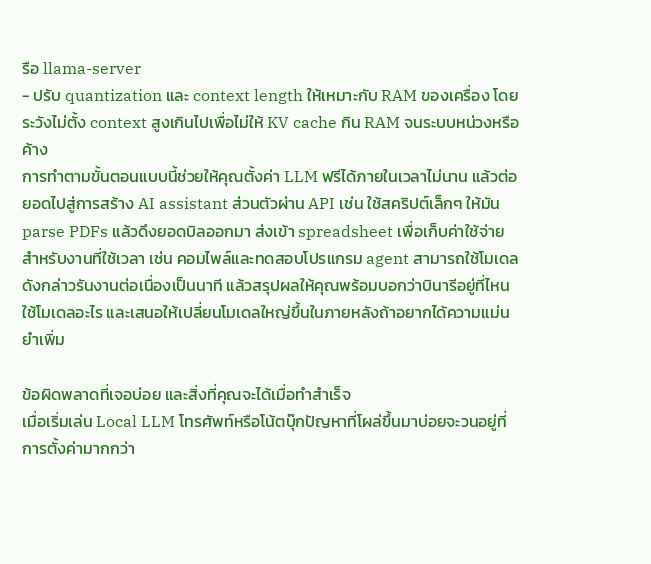รือ llama-server
- ปรับ quantization และ context length ให้เหมาะกับ RAM ของเครื่อง โดยระวังไม่ตั้ง context สูงเกินไปเพื่อไม่ให้ KV cache กิน RAM จนระบบหน่วงหรือค้าง
การทำตามขั้นตอนแบบนี้ช่วยให้คุณตั้งค่า LLM ฟรีได้ภายในเวลาไม่นาน แล้วต่อยอดไปสู่การสร้าง AI assistant ส่วนตัวผ่าน API เช่น ใช้สคริปต์เล็กๆ ให้มัน parse PDFs แล้วดึงยอดบิลออกมา ส่งเข้า spreadsheet เพื่อเก็บค่าใช้จ่าย สำหรับงานที่ใช้เวลา เช่น คอมไพล์และทดสอบโปรแกรม agent สามารถใช้โมเดลดังกล่าวรันงานต่อเนื่องเป็นนาที แล้วสรุปผลให้คุณพร้อมบอกว่าบินารีอยู่ที่ไหน ใช้โมเดลอะไร และเสนอให้เปลี่ยนโมเดลใหญ่ขึ้นในภายหลังถ้าอยากได้ความแม่นยำเพิ่ม

ข้อผิดพลาดที่เจอบ่อย และสิ่งที่คุณจะได้เมื่อทำสำเร็จ
เมื่อเริ่มเล่น Local LLM โทรศัพท์หรือโน้ตบุ๊กปัญหาที่โผล่ขึ้นมาบ่อยจะวนอยู่ที่การตั้งค่ามากกว่า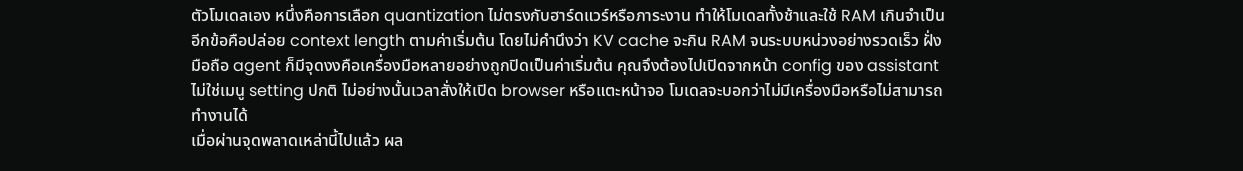ตัวโมเดลเอง หนึ่งคือการเลือก quantization ไม่ตรงกับฮาร์ดแวร์หรือภาระงาน ทำให้โมเดลทั้งช้าและใช้ RAM เกินจำเป็น อีกข้อคือปล่อย context length ตามค่าเริ่มต้น โดยไม่คำนึงว่า KV cache จะกิน RAM จนระบบหน่วงอย่างรวดเร็ว ฝั่งมือถือ agent ก็มีจุดงงคือเครื่องมือหลายอย่างถูกปิดเป็นค่าเริ่มต้น คุณจึงต้องไปเปิดจากหน้า config ของ assistant ไม่ใช่เมนู setting ปกติ ไม่อย่างนั้นเวลาสั่งให้เปิด browser หรือแตะหน้าจอ โมเดลจะบอกว่าไม่มีเครื่องมือหรือไม่สามารถทำงานได้
เมื่อผ่านจุดพลาดเหล่านี้ไปแล้ว ผล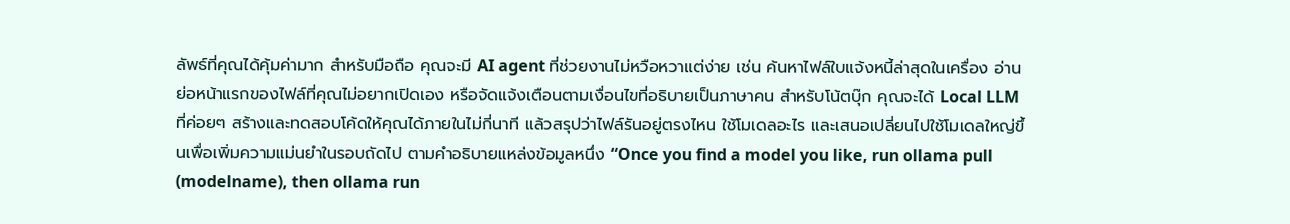ลัพธ์ที่คุณได้คุ้มค่ามาก สำหรับมือถือ คุณจะมี AI agent ที่ช่วยงานไม่หวือหวาแต่ง่าย เช่น ค้นหาไฟล์ใบแจ้งหนี้ล่าสุดในเครื่อง อ่านย่อหน้าแรกของไฟล์ที่คุณไม่อยากเปิดเอง หรือจัดแจ้งเตือนตามเงื่อนไขที่อธิบายเป็นภาษาคน สำหรับโน้ตบุ๊ก คุณจะได้ Local LLM ที่ค่อยๆ สร้างและทดสอบโค้ดให้คุณได้ภายในไม่กี่นาที แล้วสรุปว่าไฟล์รันอยู่ตรงไหน ใช้โมเดลอะไร และเสนอเปลี่ยนไปใช้โมเดลใหญ่ขึ้นเพื่อเพิ่มความแม่นยำในรอบถัดไป ตามคำอธิบายแหล่งข้อมูลหนึ่ง “Once you find a model you like, run ollama pull (modelname), then ollama run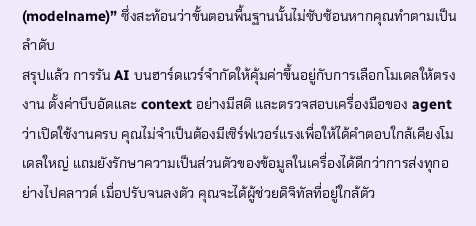(modelname)” ซึ่งสะท้อนว่าขั้นตอนพื้นฐานนั้นไม่ซับซ้อนหากคุณทำตามเป็นลำดับ
สรุปแล้ว การรัน AI บนฮาร์ดแวร์จำกัดให้คุ้มค่าขึ้นอยู่กับการเลือกโมเดลให้ตรงงาน ตั้งค่าบีบอัดและ context อย่างมีสติ และตรวจสอบเครื่องมือของ agent ว่าเปิดใช้งานครบ คุณไม่จำเป็นต้องมีเซิร์ฟเวอร์แรงเพื่อให้ได้คำตอบใกล้เคียงโมเดลใหญ่ แถมยังรักษาความเป็นส่วนตัวของข้อมูลในเครื่องได้ดีกว่าการส่งทุกอย่างไปคลาวด์ เมื่อปรับจนลงตัว คุณจะได้ผู้ช่วยดิจิทัลที่อยู่ใกล้ตัว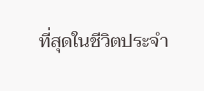ที่สุดในชีวิตประจำ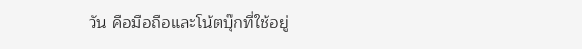วัน คือมือถือและโน้ตบุ๊กที่ใช้อยู่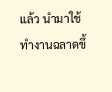แล้ว นำมาใช้ทำงานฉลาดขึ้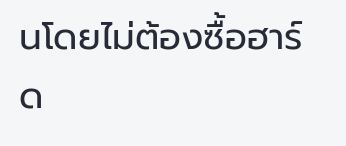นโดยไม่ต้องซื้อฮาร์ด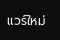แวร์ใหม่